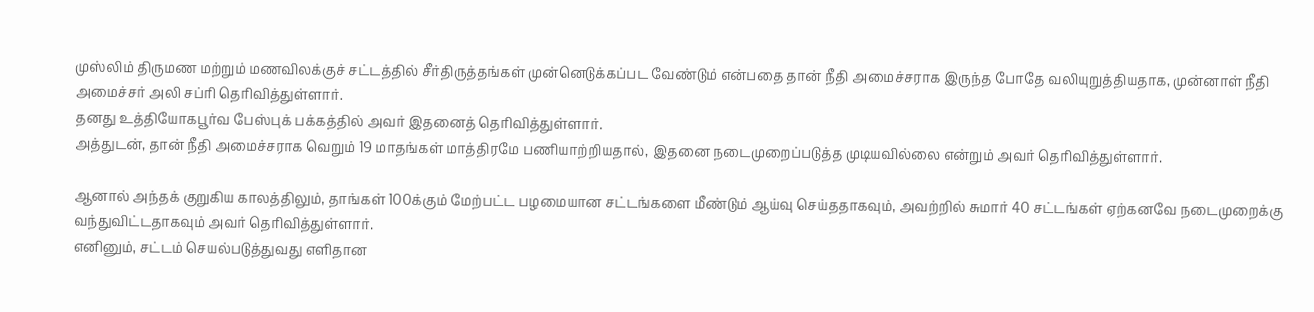முஸ்லிம் திருமண மற்றும் மணவிலக்குச் சட்டத்தில் சீர்திருத்தங்கள் முன்னெடுக்கப்பட வேண்டும் என்பதை தான் நீதி அமைச்சராக இருந்த போதே வலியுறுத்தியதாக, முன்னாள் நீதி அமைச்சர் அலி சப்ரி தெரிவித்துள்ளார்.
தனது உத்தியோகபூர்வ பேஸ்புக் பக்கத்தில் அவர் இதனைத் தெரிவித்துள்ளார்.
அத்துடன், தான் நீதி அமைச்சராக வெறும் 19 மாதங்கள் மாத்திரமே பணியாற்றியதால், இதனை நடைமுறைப்படுத்த முடியவில்லை என்றும் அவர் தெரிவித்துள்ளார்.

ஆனால் அந்தக் குறுகிய காலத்திலும், தாங்கள் 100க்கும் மேற்பட்ட பழமையான சட்டங்களை மீண்டும் ஆய்வு செய்ததாகவும், அவற்றில் சுமார் 40 சட்டங்கள் ஏற்கனவே நடைமுறைக்கு வந்துவிட்டதாகவும் அவர் தெரிவித்துள்ளார்.
எனினும், சட்டம் செயல்படுத்துவது எளிதான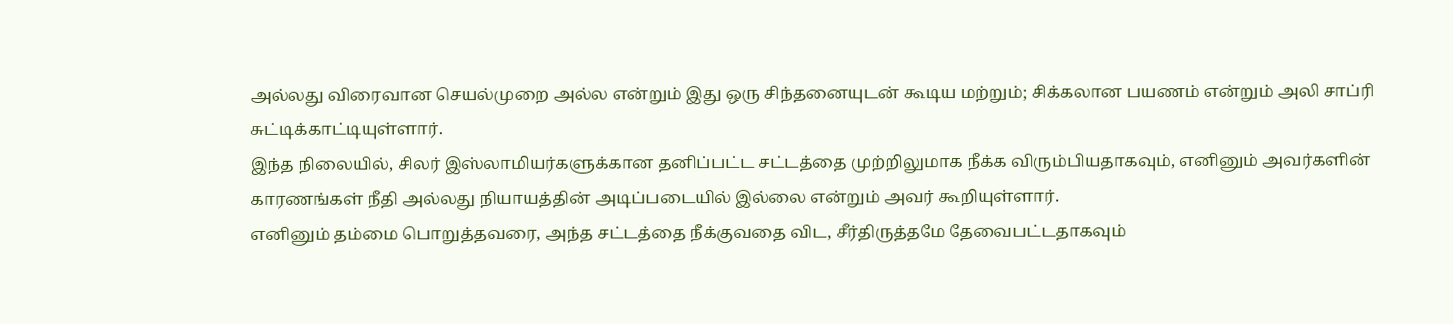அல்லது விரைவான செயல்முறை அல்ல என்றும் இது ஒரு சிந்தனையுடன் கூடிய மற்றும்; சிக்கலான பயணம் என்றும் அலி சாப்ரி சுட்டிக்காட்டியுள்ளார்.
இந்த நிலையில், சிலர் இஸ்லாமியர்களுக்கான தனிப்பட்ட சட்டத்தை முற்றிலுமாக நீக்க விரும்பியதாகவும், எனினும் அவர்களின் காரணங்கள் நீதி அல்லது நியாயத்தின் அடிப்படையில் இல்லை என்றும் அவர் கூறியுள்ளார்.
எனினும் தம்மை பொறுத்தவரை, அந்த சட்டத்தை நீக்குவதை விட, சீர்திருத்தமே தேவைபட்டதாகவும்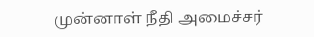முன்னாள் நீதி அமைச்சர்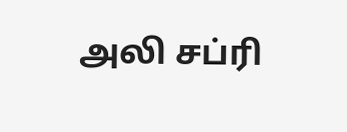அலி சப்ரி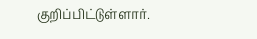குறிப்பிட்டுள்ளார்.